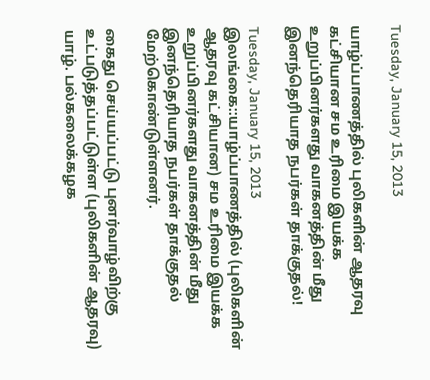Tuesday, January 15, 2013

யாழ்ப்பாணத்தில் புலிகளின் ஆதரவு கட்சியான சம உரிமை இயக்க உறுப்பினர்களது வாகனத்தின் மீது இனந்தெரியாத நபர்கள் தாக்குதல்!

Tuesday, January 15, 2013
இலங்கை::யாழ்ப்பாணத்தில் (புலிகளின் ஆதரவு கட்சியான) சம உரிமை இயக்க உறுப்பினர்களது வாகனத்தின் மீது இனந்தெரியாத நபர்கள் தாக்குதல் மேற்கொண்டுள்ளனர்.

கைது செய்யப்பட்டு புனர்வாழ்விற்கு உட்படுத்தப்பட்டுள்ள (புலிகளின் ஆதரவு)  யாழ். பல்கலைக்கழக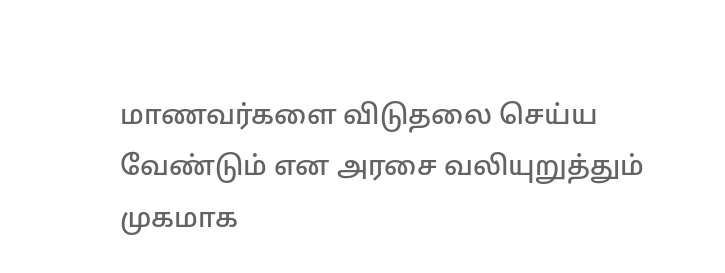மாணவர்களை விடுதலை செய்ய வேண்டும் என அரசை வலியுறுத்தும் முகமாக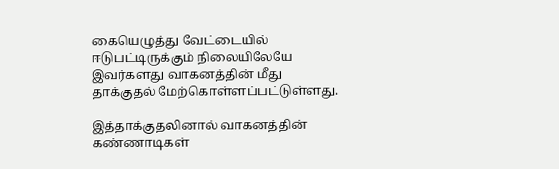கையெழுத்து வேட்டையில் ஈடுபட்டிருக்கும் நிலையிலேயே இவர்களது வாகனத்தின் மீது தாக்குதல் மேற்கொள்ளப்பட்டுள்ளது.

இத்தாக்குதலினால் வாகனத்தின் கண்ணாடிகள்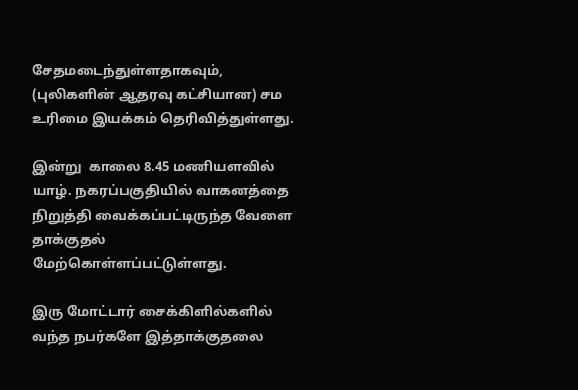சேதமடைந்துள்ளதாகவும், (புலிகளின் ஆதரவு கட்சியான) சம உரிமை இயக்கம் தெரிவித்துள்ளது.

இன்று  காலை 8.45 மணியளவில் யாழ். நகரப்பகுதியில் வாகனத்தை நிறுத்தி வைக்கப்பட்டிருந்த வேளை தாக்குதல் மேற்கொள்ளப்பட்டுள்ளது.

இரு மோட்டார் சைக்கிளில்களில் வந்த நபர்களே இத்தாக்குதலை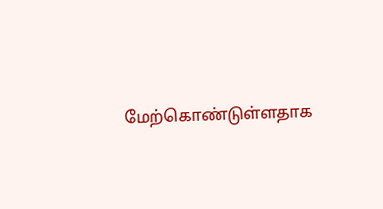மேற்கொண்டுள்ளதாக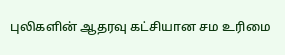புலிகளின் ஆதரவு கட்சியான சம உரிமை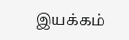இயக்கம்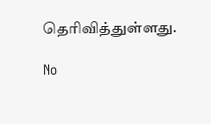தெரிவித்துள்ளது.

No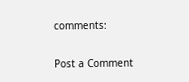comments:

Post a Comment